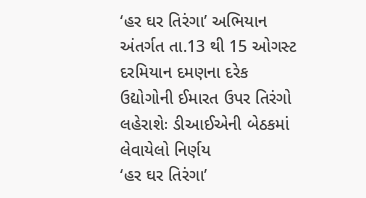‘હર ઘર તિરંગા’ અભિયાન અંતર્ગત તા.13 થી 15 ઓગસ્ટ દરમિયાન દમણના દરેક ઉદ્યોગોની ઈમારત ઉપર તિરંગો લહેરાશેઃ ડીઆઈએની બેઠકમાં લેવાયેલો નિર્ણય
‘હર ઘર તિરંગા’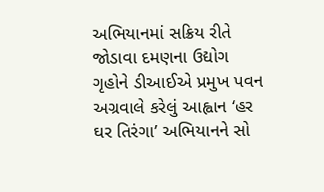અભિયાનમાં સક્રિય રીતે જોડાવા દમણના ઉદ્યોગ ગૃહોને ડીઆઈએ પ્રમુખ પવન અગ્રવાલે કરેલું આહ્વાન ‘હર ઘર તિરંગા’ અભિયાનને સો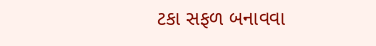ટકા સફળ બનાવવા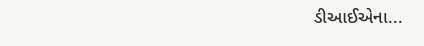ડીઆઈએના...